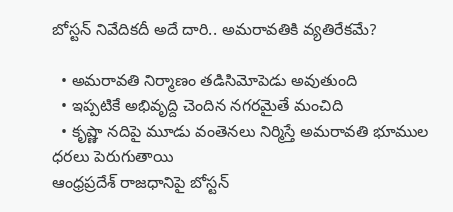బోస్టన్ నివేదికదీ అదే దారి.. అమరావతికి వ్యతిరేకమే?

  • అమరావతి నిర్మాణం తడిసిమోపెడు అవుతుంది
  • ఇప్పటికే అభివృద్ది చెందిన నగరమైతే మంచిది
  • కృష్ణా నదిపై మూడు వంతెనలు నిర్మిస్తే అమరావతి భూముల ధరలు పెరుగుతాయి
ఆంధ్రప్రదేశ్ రాజధానిపై బోస్టన్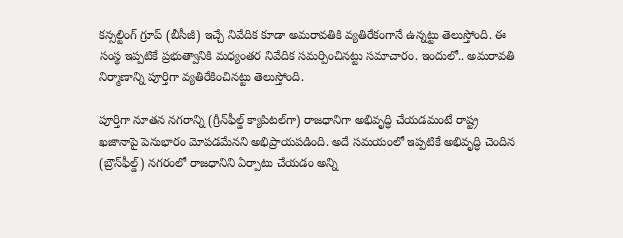కన్సల్టింగ్ గ్రూప్ (బీసీజీ) ఇచ్చే నివేదిక కూడా అమరావతికి వ్యతిరేకంగానే ఉన్నట్టు తెలుస్తోంది. ఈ సంస్థ ఇప్పటికే ప్రభుత్వానికి మధ్యంతర నివేదిక సమర్పించినట్టు సమాచారం. ఇందులో.. అమరావతి నిర్మాణాన్ని పూర్తిగా వ్యతిరేకించినట్టు తెలుస్తోంది.

పూర్తిగా నూతన నగరాన్ని (గ్రీన్‌ఫీల్డ్ క్యాపిటల్‌గా) రాజధానిగా అభివృద్ధి చేయడమంటే రాష్ట్ర ఖజానాపై పెనుభారం మోపడమేనని అభిప్రాయపడింది. అదే సమయంలో ఇప్పటికే అభివృద్ధి చెందిన (బ్రౌన్‌ఫీల్డ్) నగరంలో రాజధానిని ఏర్పాటు చేయడం అన్ని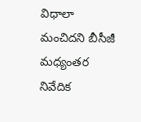విధాలా మంచిదని బీసీజీ మధ్యంతర నివేదిక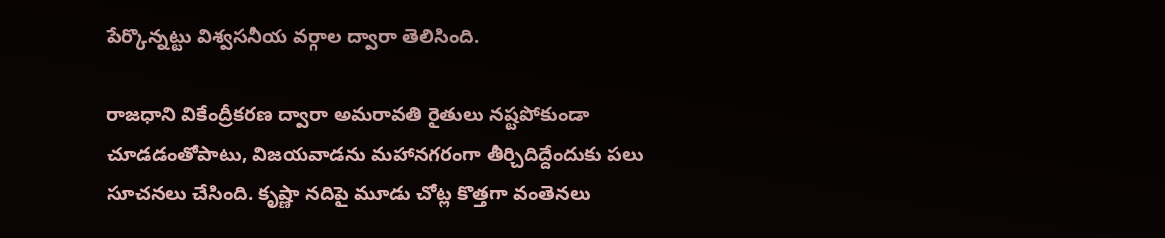పేర్కొన్నట్టు విశ్వసనీయ వర్గాల ద్వారా తెలిసింది.

రాజధాని వికేంద్రీకరణ ద్వారా అమరావతి రైతులు నష్టపోకుండా చూడడంతోపాటు, విజయవాడను మహానగరంగా తీర్చిదిద్దేందుకు పలు సూచనలు చేసింది. కృష్ణా నదిపై మూడు చోట్ల కొత్తగా వంతెనలు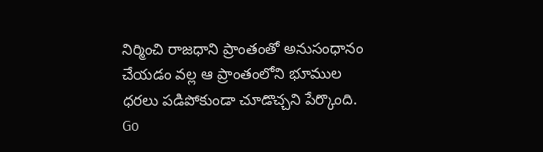నిర్మించి రాజధాని ప్రాంతంతో అనుసంధానం చేయడం వల్ల ఆ ప్రాంతంలోని భూముల ధరలు పడిపోకుండా చూడొచ్చని పేర్కొంది.
Go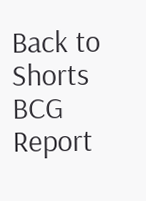Back to Shorts
BCG Report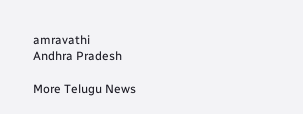amravathi
Andhra Pradesh

More Telugu News